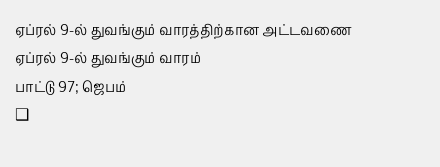ஏப்ரல் 9-ல் துவங்கும் வாரத்திற்கான அட்டவணை
ஏப்ரல் 9-ல் துவங்கும் வாரம்
பாட்டு 97; ஜெபம்
❑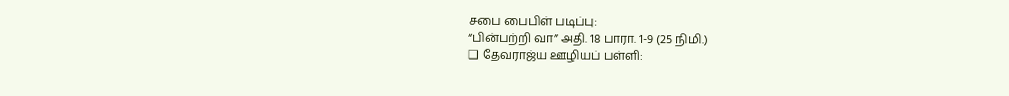சபை பைபிள் படிப்பு:
“பின்பற்றி வா” அதி. 18 பாரா. 1-9 (25 நிமி.)
❑ தேவராஜ்ய ஊழியப் பள்ளி: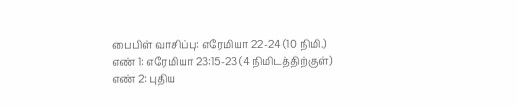பைபிள் வாசிப்பு: எரேமியா 22-24 (10 நிமி.)
எண் 1: எரேமியா 23:15-23 (4 நிமிடத்திற்குள்)
எண் 2: புதிய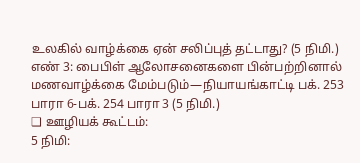உலகில் வாழ்க்கை ஏன் சலிப்புத் தட்டாது? (5 நிமி.)
எண் 3: பைபிள் ஆலோசனைகளை பின்பற்றினால் மணவாழ்க்கை மேம்படும்—நியாயங்காட்டி பக். 253 பாரா 6-பக். 254 பாரா 3 (5 நிமி.)
❑ ஊழியக் கூட்டம்:
5 நிமி: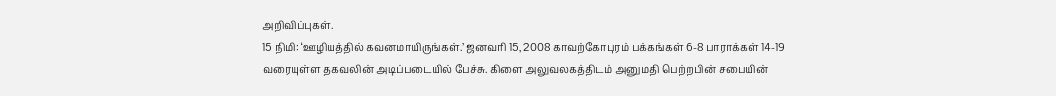அறிவிப்புகள்.
15 நிமி: ‘ஊழியத்தில் கவனமாயிருங்கள்.’ ஜனவரி 15, 2008 காவற்கோபுரம் பக்கங்கள் 6-8 பாராக்கள் 14-19 வரையுள்ள தகவலின் அடிப்படையில் பேச்சு. கிளை அலுவலகத்திடம் அனுமதி பெற்றபின் சபையின்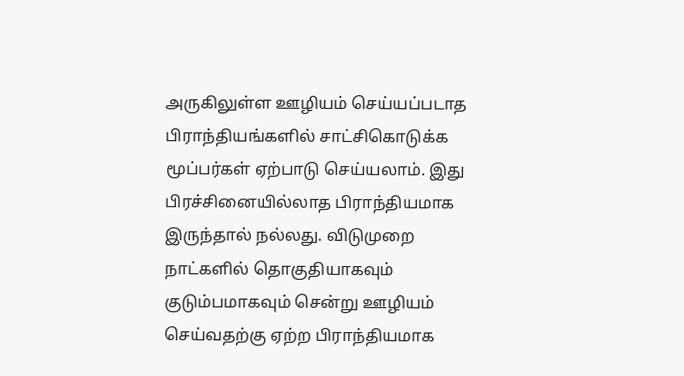அருகிலுள்ள ஊழியம் செய்யப்படாத பிராந்தியங்களில் சாட்சிகொடுக்க மூப்பர்கள் ஏற்பாடு செய்யலாம். இது பிரச்சினையில்லாத பிராந்தியமாக இருந்தால் நல்லது. விடுமுறை நாட்களில் தொகுதியாகவும் குடும்பமாகவும் சென்று ஊழியம் செய்வதற்கு ஏற்ற பிராந்தியமாக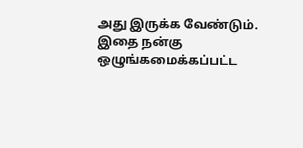அது இருக்க வேண்டும். இதை நன்கு ஒழுங்கமைக்கப்பட்ட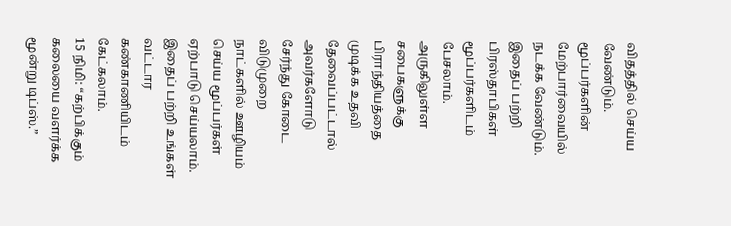விதத்தில் செய்ய வேண்டும். மூப்பர்களின் மேற்பார்வையில் நடக்க வேண்டும். இதைப் பற்றி பிரஸ்தாபிகள் மூப்பர்களிடம் பேசலாம். அருகிலுள்ள சபைகளுக்கு பிராந்தியத்தை முடிக்க உதவி தேவைப்பட்டால் அவர்களோடு சேர்ந்து கோடை விடுமுறை நாட்களில் ஊழியம் செய்ய மூப்பர்கள் ஏற்பாடு செய்யலாம். இதைப் பற்றி உங்கள் வட்டார கண்காணியிடம் கேட்கலாம்.
15 நிமி: “கற்பிக்கும் கலையை வளர்க்க மூன்று டிப்ஸ்.”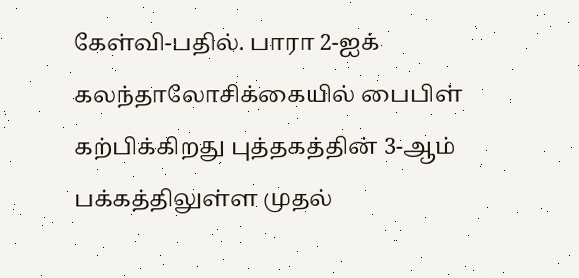கேள்வி-பதில். பாரா 2-ஐக் கலந்தாலோசிக்கையில் பைபிள் கற்பிக்கிறது புத்தகத்தின் 3-ஆம் பக்கத்திலுள்ள முதல்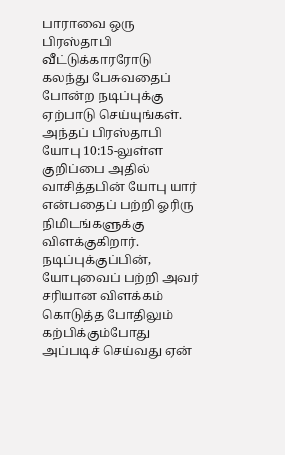பாராவை ஒரு பிரஸ்தாபி வீட்டுக்காரரோடு கலந்து பேசுவதைப் போன்ற நடிப்புக்கு ஏற்பாடு செய்யுங்கள். அந்தப் பிரஸ்தாபி யோபு 10:15-லுள்ள குறிப்பை அதில் வாசித்தபின் யோபு யார் என்பதைப் பற்றி ஓரிரு நிமிடங்களுக்கு விளக்குகிறார். நடிப்புக்குப்பின், யோபுவைப் பற்றி அவர் சரியான விளக்கம் கொடுத்த போதிலும் கற்பிக்கும்போது அப்படிச் செய்வது ஏன்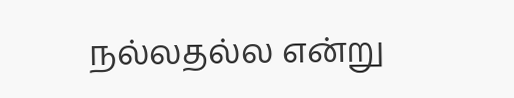நல்லதல்ல என்று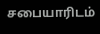சபையாரிடம்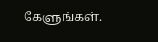கேளுங்கள்.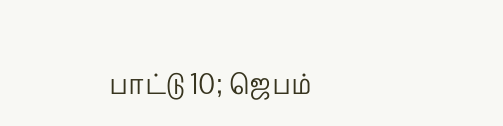பாட்டு 10; ஜெபம்